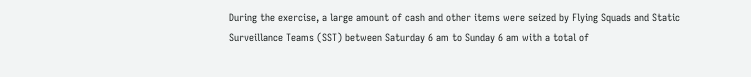During the exercise, a large amount of cash and other items were seized by Flying Squads and Static Surveillance Teams (SST) between Saturday 6 am to Sunday 6 am with a total of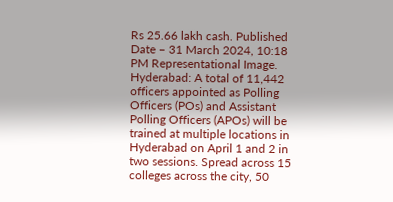Rs 25.66 lakh cash. Published Date – 31 March 2024, 10:18 PM Representational Image. Hyderabad: A total of 11,442 officers appointed as Polling Officers (POs) and Assistant Polling Officers (APOs) will be trained at multiple locations in Hyderabad on April 1 and 2 in two sessions. Spread across 15 colleges across the city, 50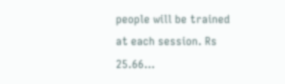people will be trained at each session. Rs 25.66…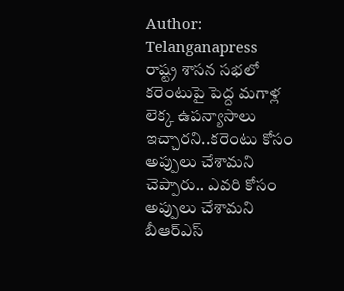Author: Telanganapress
రాష్ట్ర శాసన సభలో కరెంటుపై పెద్ద మగాళ్ల లెక్క ఉపన్యాసాలు ఇచ్చారని..కరెంటు కోసం అప్పులు చేశామని చెప్పారు.. ఎవరి కోసం అప్పులు చేశామని బీఆర్ఎస్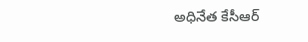అధినేత కేసీఆర్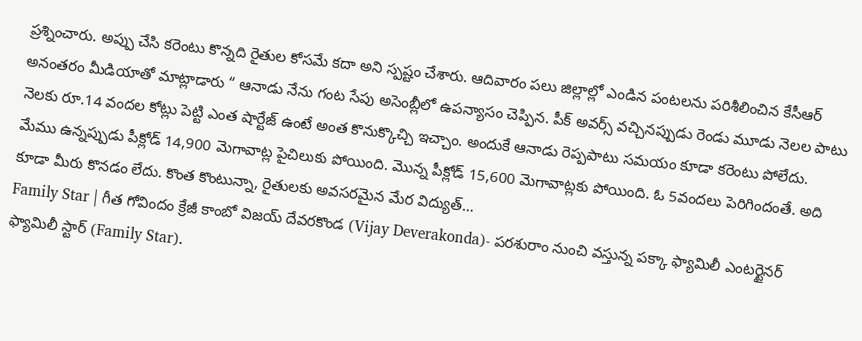ప్రశ్నించారు. అప్పు చేసి కరెంటు కొన్నది రైతుల కోసమే కదా అని స్పష్టం చేశారు. ఆదివారం పలు జిల్లాల్లో ఎండిన పంటలను పరిశీలించిన కేసీఆర్ అనంతరం మీడియాతో మాట్లాడారు “ ఆనాడు నేను గంట సేపు అసెంబ్లీలో ఉపన్యాసం చెప్పిన. పీక్ అవర్స్ వచ్చినప్పుడు రెండు మూడు నెలల పాటు నెలకు రూ.14 వందల కోట్లు పెట్టి ఎంత షార్టేజ్ ఉంటే అంత కొనుక్కొచ్చి ఇచ్చాం. అందుకే ఆనాడు రెప్పపాటు సమయం కూడా కరెంటు పోలేదు. మేము ఉన్నప్పుడు పీక్లోడ్ 14,900 మెగావాట్ల పైచిలుకు పోయింది. మొన్న పీక్లోడ్ 15,600 మెగావాట్లకు పోయింది. ఓ 5వందలు పెరిగిందంతే. అది కూడా మీరు కొనడం లేదు. కొంత కొంటున్నా, రైతులకు అవసరమైన మేర విద్యుత్…
Family Star | గీత గోవిందం క్రేజీ కాంబో విజయ్ దేవరకొండ (Vijay Deverakonda)- పరశురాం నుంచి వస్తున్న పక్కా ఫ్యామిలీ ఎంటర్టైనర్ ఫ్యామిలీ స్టార్ (Family Star).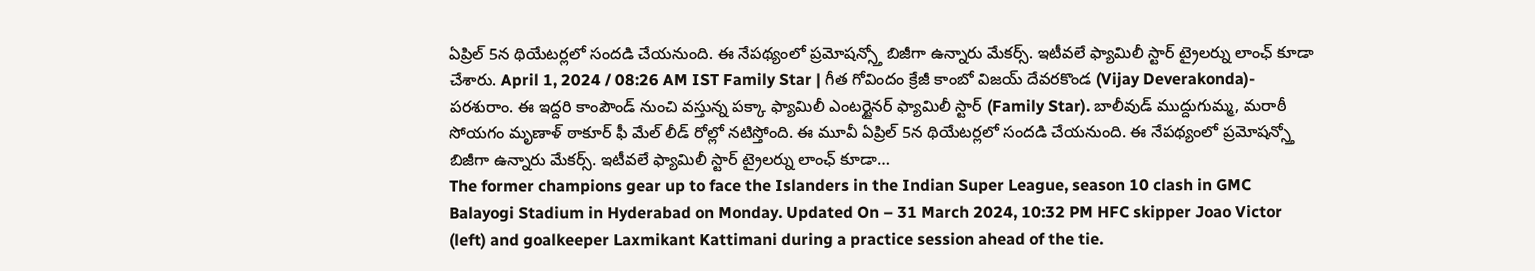ఏప్రిల్ 5న థియేటర్లలో సందడి చేయనుంది. ఈ నేపథ్యంలో ప్రమోషన్స్తో బిజీగా ఉన్నారు మేకర్స్. ఇటీవలే ఫ్యామిలీ స్టార్ ట్రైలర్ను లాంఛ్ కూడా చేశారు. April 1, 2024 / 08:26 AM IST Family Star | గీత గోవిందం క్రేజీ కాంబో విజయ్ దేవరకొండ (Vijay Deverakonda)- పరశురాం. ఈ ఇద్దరి కాంపౌండ్ నుంచి వస్తున్న పక్కా ఫ్యామిలీ ఎంటర్టైనర్ ఫ్యామిలీ స్టార్ (Family Star). బాలీవుడ్ ముద్దుగుమ్మ, మరాఠీ సోయగం మృణాళ్ ఠాకూర్ ఫీ మేల్ లీడ్ రోల్లో నటిస్తోంది. ఈ మూవీ ఏప్రిల్ 5న థియేటర్లలో సందడి చేయనుంది. ఈ నేపథ్యంలో ప్రమోషన్స్తో బిజీగా ఉన్నారు మేకర్స్. ఇటీవలే ఫ్యామిలీ స్టార్ ట్రైలర్ను లాంఛ్ కూడా…
The former champions gear up to face the Islanders in the Indian Super League, season 10 clash in GMC Balayogi Stadium in Hyderabad on Monday. Updated On – 31 March 2024, 10:32 PM HFC skipper Joao Victor (left) and goalkeeper Laxmikant Kattimani during a practice session ahead of the tie.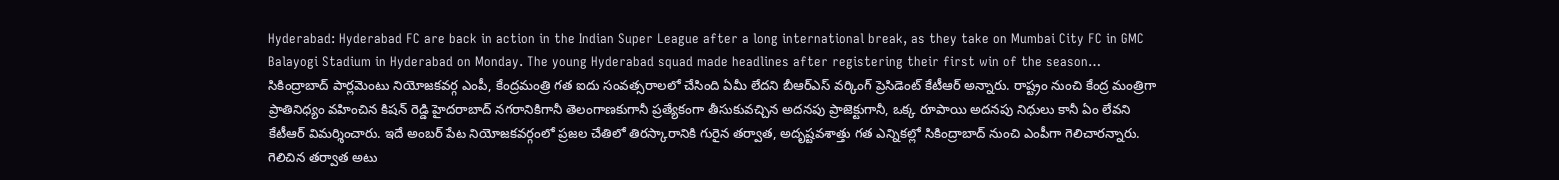Hyderabad: Hyderabad FC are back in action in the Indian Super League after a long international break, as they take on Mumbai City FC in GMC Balayogi Stadium in Hyderabad on Monday. The young Hyderabad squad made headlines after registering their first win of the season…
సికింద్రాబాద్ పార్లమెంటు నియోజకవర్గ ఎంపీ, కేంద్రమంత్రి గత ఐదు సంవత్సరాలలో చేసింది ఏమీ లేదని బీఆర్ఎస్ వర్కింగ్ ప్రెసిడెంట్ కేటీఆర్ అన్నారు. రాష్ట్రం నుంచి కేంద్ర మంత్రిగా ప్రాతినిధ్యం వహించిన కిషన్ రెడ్డి హైదరాబాద్ నగరానికిగానీ తెలంగాణకుగానీ ప్రత్యేకంగా తీసుకువచ్చిన అదనపు ప్రాజెక్టుగానీ, ఒక్క రూపాయి అదనపు నిధులు కానీ ఏం లేవని కేటీఆర్ విమర్శించారు. ఇదే అంబర్ పేట నియోజకవర్గంలో ప్రజల చేతిలో తిరస్కారానికి గురైన తర్వాత, అదృష్టవశాత్తు గత ఎన్నికల్లో సికింద్రాబాద్ నుంచి ఎంపీగా గెలిచారన్నారు. గెలిచిన తర్వాత అటు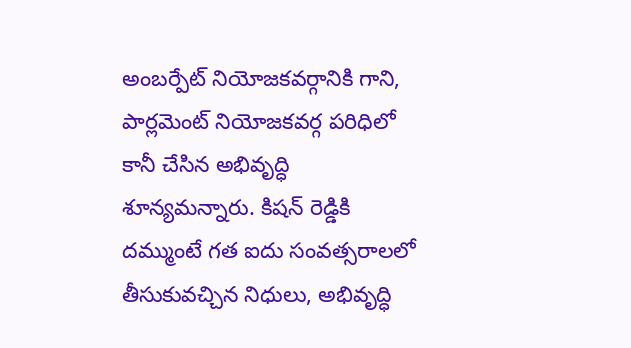అంబర్పేట్ నియోజకవర్గానికి గాని, పార్లమెంట్ నియోజకవర్గ పరిధిలో కానీ చేసిన అభివృద్ధి శూన్యమన్నారు. కిషన్ రెడ్డికి దమ్ముంటే గత ఐదు సంవత్సరాలలో తీసుకువచ్చిన నిధులు, అభివృద్ధి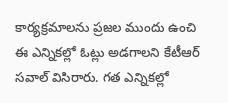కార్యక్రమాలను ప్రజల ముందు ఉంచి ఈ ఎన్నికల్లో ఓట్లు అడగాలని కేటీఆర్ సవాల్ విసిరారు. గత ఎన్నికల్లో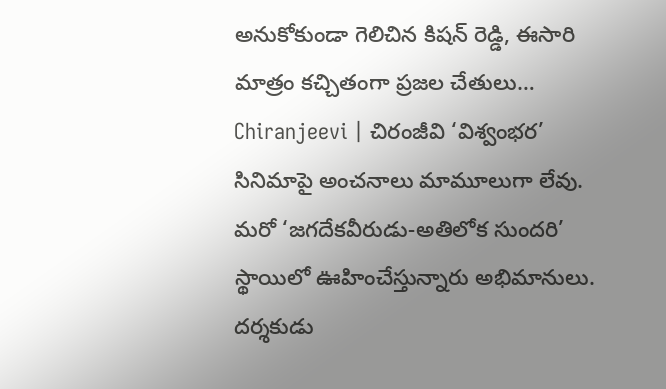అనుకోకుండా గెలిచిన కిషన్ రెడ్డి, ఈసారి మాత్రం కచ్చితంగా ప్రజల చేతులు…
Chiranjeevi | చిరంజీవి ‘విశ్వంభర’ సినిమాపై అంచనాలు మామూలుగా లేవు. మరో ‘జగదేకవీరుడు-అతిలోక సుందరి’ స్థాయిలో ఊహించేస్తున్నారు అభిమానులు. దర్శకుడు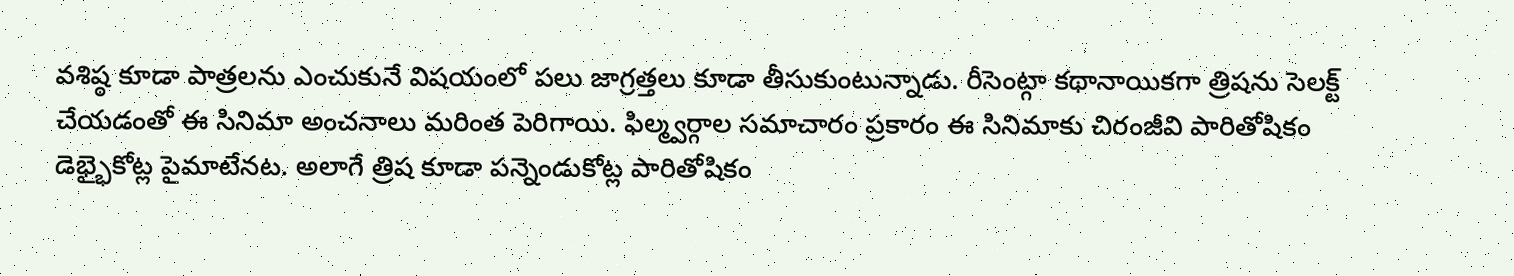వశిష్ఠ కూడా పాత్రలను ఎంచుకునే విషయంలో పలు జాగ్రత్తలు కూడా తీసుకుంటున్నాడు. రీసెంట్గా కథానాయికగా త్రిషను సెలక్ట్ చేయడంతో ఈ సినిమా అంచనాలు మరింత పెరిగాయి. ఫిల్మ్వర్గాల సమాచారం ప్రకారం ఈ సినిమాకు చిరంజీవి పారితోషికం డెభ్భైకోట్ల పైమాటేనట. అలాగే త్రిష కూడా పన్నెండుకోట్ల పారితోషికం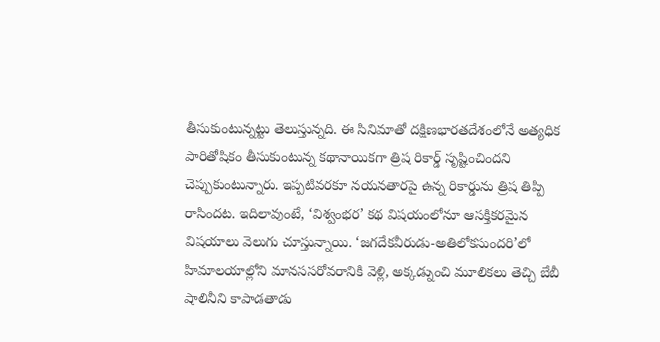తీసుకుంటున్నట్టు తెలుస్తున్నది. ఈ సినిమాతో దక్షిణభారతదేశంలోనే అత్యధిక పారితోషికం తీసుకుంటున్న కథానాయికగా త్రిష రికార్డ్ సృష్టించిందని చెప్పుకుంటున్నారు. ఇప్పటివరకూ నయనతారపై ఉన్న రికార్డును త్రిష తిప్పి రాసిందట. ఇదిలావుంటే, ‘విశ్వంభర’ కథ విషయంలోనూ ఆసక్తికరమైన విషయాలు వెలుగు చూస్తున్నాయి. ‘జగదేకవీరుడు-అతిలోకసుందరి’లో హిమాలయాల్లోని మానససరోవరానికి వెళ్లి, అక్కడ్నుంచి మూలికలు తెచ్చి బేబీ షాలినీని కాపాడతాడు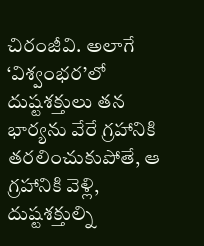చిరంజీవి. అలాగే ‘విశ్వంభర’లో దుష్టశక్తులు తన భార్యను వేరే గ్రహానికి తరలించుకుపోతే, ఆ గ్రహానికి వెళ్లి, దుష్టశక్తుల్ని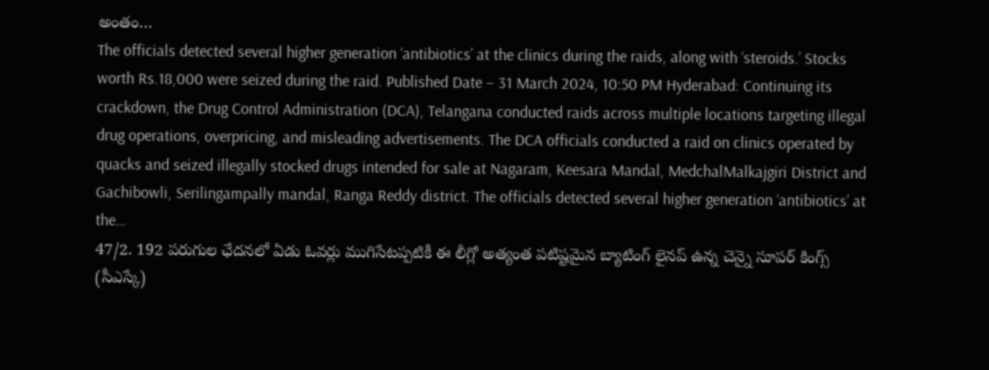అంతం…
The officials detected several higher generation ‘antibiotics’ at the clinics during the raids, along with ‘steroids.’ Stocks worth Rs.18,000 were seized during the raid. Published Date – 31 March 2024, 10:50 PM Hyderabad: Continuing its crackdown, the Drug Control Administration (DCA), Telangana conducted raids across multiple locations targeting illegal drug operations, overpricing, and misleading advertisements. The DCA officials conducted a raid on clinics operated by quacks and seized illegally stocked drugs intended for sale at Nagaram, Keesara Mandal, MedchalMalkajgiri District and Gachibowli, Serilingampally mandal, Ranga Reddy district. The officials detected several higher generation ‘antibiotics’ at the…
47/2. 192 పరుగుల ఛేదనలో ఏడు ఓవర్లు ముగిసేటప్పటికీ ఈ లీగ్లో అత్యంత పటిష్టమైన బ్యాటింగ్ లైనప్ ఉన్న చెన్నై సూపర్ కింగ్స్ (సీఎస్కే)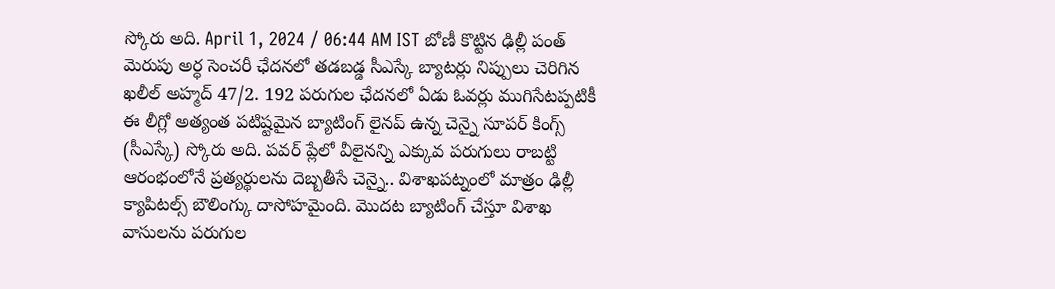స్కోరు అది. April 1, 2024 / 06:44 AM IST బోణీ కొట్టిన ఢిల్లీ పంత్ మెరుపు అర్ధ సెంచరీ ఛేదనలో తడబడ్డ సీఎస్కే బ్యాటర్లు నిప్పులు చెరిగిన ఖలీల్ అహ్మద్ 47/2. 192 పరుగుల ఛేదనలో ఏడు ఓవర్లు ముగిసేటప్పటికీ ఈ లీగ్లో అత్యంత పటిష్టమైన బ్యాటింగ్ లైనప్ ఉన్న చెన్నై సూపర్ కింగ్స్ (సీఎస్కే) స్కోరు అది. పవర్ ప్లేలో వీలైనన్ని ఎక్కువ పరుగులు రాబట్టి ఆరంభంలోనే ప్రత్యర్థులను దెబ్బతీసే చెన్నై.. విశాఖపట్నంలో మాత్రం ఢిల్లీ క్యాపిటల్స్ బౌలింగ్కు దాసోహమైంది. మొదట బ్యాటింగ్ చేస్తూ విశాఖ వాసులను పరుగుల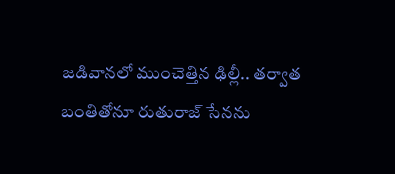జడివానలో ముంచెత్తిన ఢిల్లీ.. తర్వాత బంతితోనూ రుతురాజ్ సేనను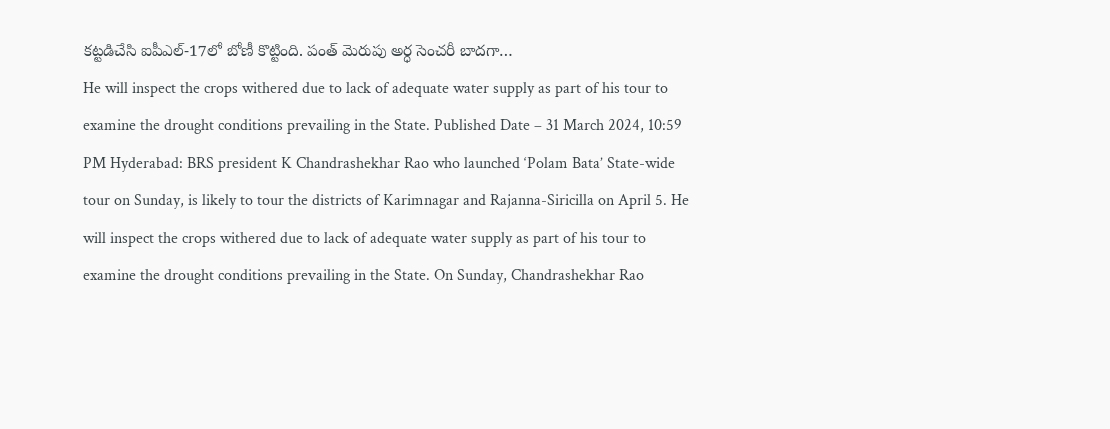కట్టడిచేసి ఐపీఎల్-17లో బోణీ కొట్టింది. పంత్ మెరుపు అర్ధ సెంచరీ బాదగా…
He will inspect the crops withered due to lack of adequate water supply as part of his tour to examine the drought conditions prevailing in the State. Published Date – 31 March 2024, 10:59 PM Hyderabad: BRS president K Chandrashekhar Rao who launched ‘Polam Bata’ State-wide tour on Sunday, is likely to tour the districts of Karimnagar and Rajanna-Siricilla on April 5. He will inspect the crops withered due to lack of adequate water supply as part of his tour to examine the drought conditions prevailing in the State. On Sunday, Chandrashekhar Rao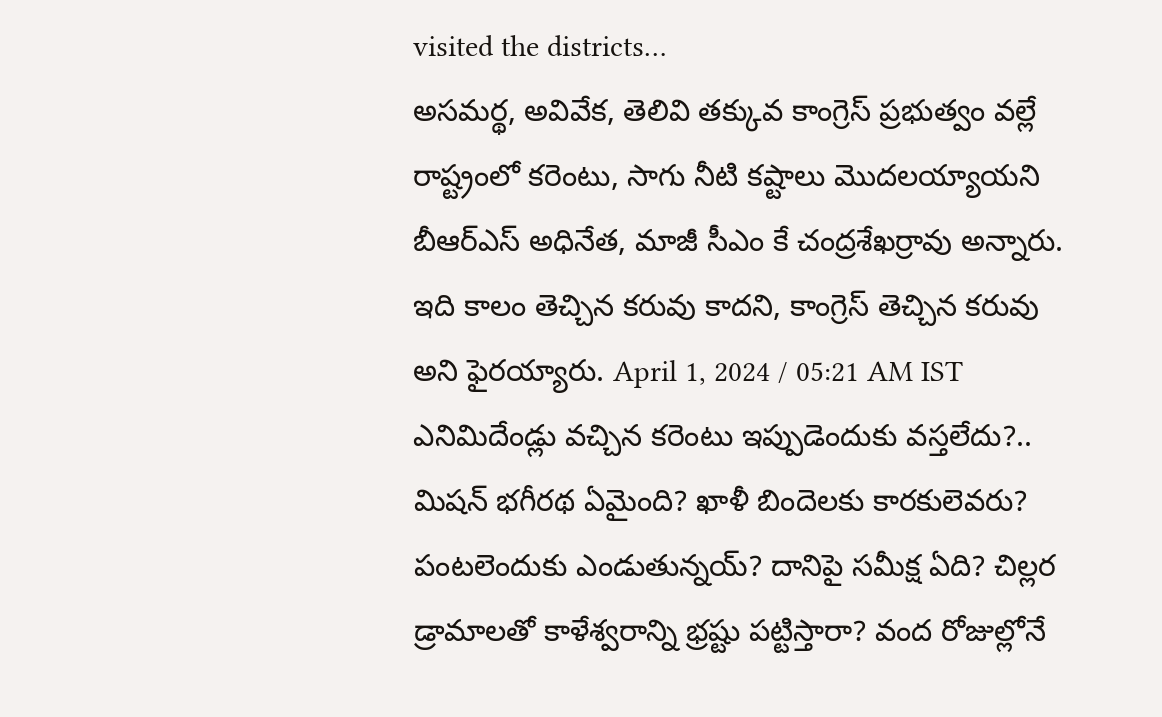visited the districts…
అసమర్థ, అవివేక, తెలివి తక్కువ కాంగ్రెస్ ప్రభుత్వం వల్లే రాష్ట్రంలో కరెంటు, సాగు నీటి కష్టాలు మొదలయ్యాయని బీఆర్ఎస్ అధినేత, మాజీ సీఎం కే చంద్రశేఖర్రావు అన్నారు. ఇది కాలం తెచ్చిన కరువు కాదని, కాంగ్రెస్ తెచ్చిన కరువు అని ఫైరయ్యారు. April 1, 2024 / 05:21 AM IST ఎనిమిదేండ్లు వచ్చిన కరెంటు ఇప్పుడెందుకు వస్తలేదు?.. మిషన్ భగీరథ ఏమైంది? ఖాళీ బిందెలకు కారకులెవరు? పంటలెందుకు ఎండుతున్నయ్? దానిపై సమీక్ష ఏది? చిల్లర డ్రామాలతో కాళేశ్వరాన్ని భ్రష్టు పట్టిస్తారా? వంద రోజుల్లోనే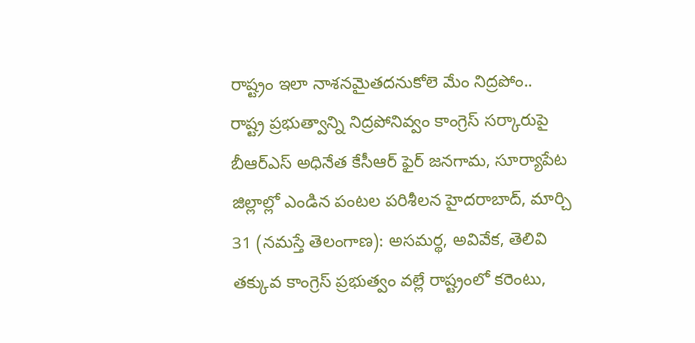రాష్ట్రం ఇలా నాశనమైతదనుకోలె మేం నిద్రపోం.. రాష్ట్ర ప్రభుత్వాన్ని నిద్రపోనివ్వం కాంగ్రెస్ సర్కారుపై బీఆర్ఎస్ అధినేత కేసీఆర్ ఫైర్ జనగామ, సూర్యాపేట జిల్లాల్లో ఎండిన పంటల పరిశీలన హైదరాబాద్, మార్చి 31 (నమస్తే తెలంగాణ): అసమర్థ, అవివేక, తెలివి తక్కువ కాంగ్రెస్ ప్రభుత్వం వల్లే రాష్ట్రంలో కరెంటు,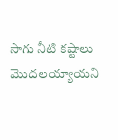సాగు నీటి కష్టాలు మొదలయ్యాయని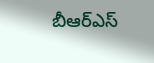బీఆర్ఎస్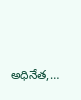అధినేత,…